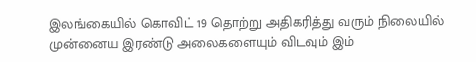இலங்கையில் கொவிட் 19 தொற்று அதிகரித்து வரும் நிலையில் முன்னைய இரண்டு அலைகளையும் விடவும் இம்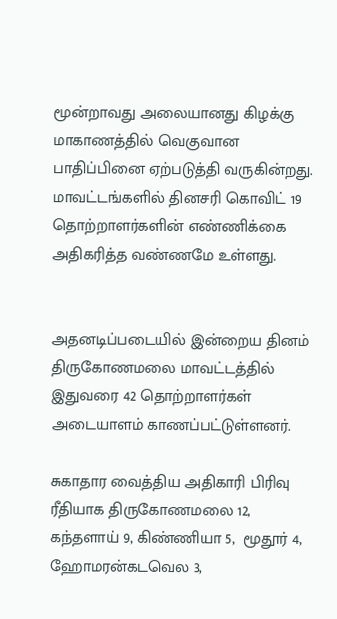மூன்றாவது அலையானது கிழக்கு மாகாணத்தில் வெகுவான பாதிப்பினை ஏற்படுத்தி வருகின்றது. மாவட்டங்களில் தினசரி கொவிட் 19 தொற்றாளர்களின் எண்ணிக்கை அதிகரித்த வண்ணமே உள்ளது.


அதனடிப்படையில் இன்றைய தினம் திருகோணமலை மாவட்டத்தில் இதுவரை 42 தொற்றாளர்கள் அடையாளம் காணப்பட்டுள்ளனர்.

சுகாதார வைத்திய அதிகாரி பிரிவு ரீதியாக திருகோணமலை 12, கந்தளாய் 9, கிண்ணியா 5,  மூதூர் 4,  ஹோமரன்கடவெல 3,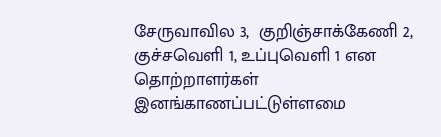சேருவாவில 3,  குறிஞ்சாக்கேணி 2,  குச்சவெளி 1, உப்புவெளி 1 என தொற்றாளர்கள் இனங்காணப்பட்டுள்ளமை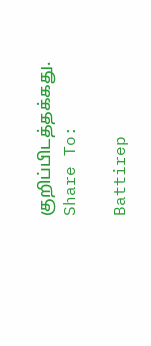குறிப்பிடத்தக்கது.
Share To:

Battirep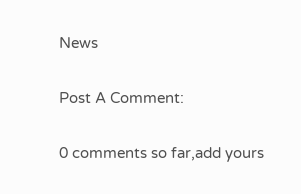News

Post A Comment:

0 comments so far,add yours